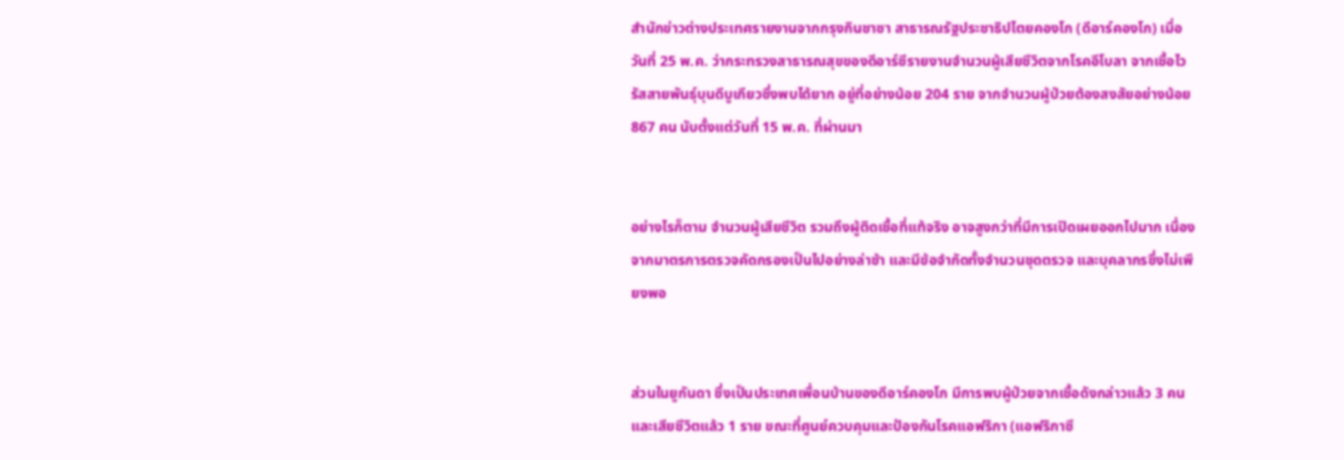สำนักข่าวต่างประเทศรายงานจากกรุงกินชาซา สาธารณรัฐประชาธิปไตยคองโก (ดีอาร์คองโก) เมื่อวันที่ 25 พ.ค. ว่ากระทรวงสาธารณสุขของดีอาร์ซีรายงานจำนวนผู้เสียชีวิตจากโรคอีโบลา จากเชื้อไวรัสสายพันธุ์บุนดีบูเกียวซึ่งพบได้ยาก อยู่ที่อย่างน้อย 204 ราย จากจำนวนผู้ป่วยต้องสงสัยอย่างน้อย 867 คน นับตั้งแต่วันที่ 15 พ.ค. ที่ผ่านมา


อย่างไรก็ตาม จำนวนผู้เสียชีวิต รวมถึงผู้ติดเชื้อที่แท้จริง อาจสูงกว่าที่มีการเปิดเผยออกไปมาก เนื่องจากมาตรการตรวจคัดกรองเป็นไปอย่างล่าช้า และมีข้อจำกัดทั้งจำนวนชุดตรวจ และบุคลากรซึ่งไม่เพียงพอ


ส่วนในยูกันดา ซึ่งเป็นประเทศเพื่อนบ้านของดีอาร์คองโก มีการพบผู้ป่วยจากเชื้อดังกล่าวแล้ว 3 คน และเสียชีวิตแล้ว 1 ราย ขณะที่ศูนย์ควบคุมและป้องกันโรคแอฟริกา (แอฟริกาซี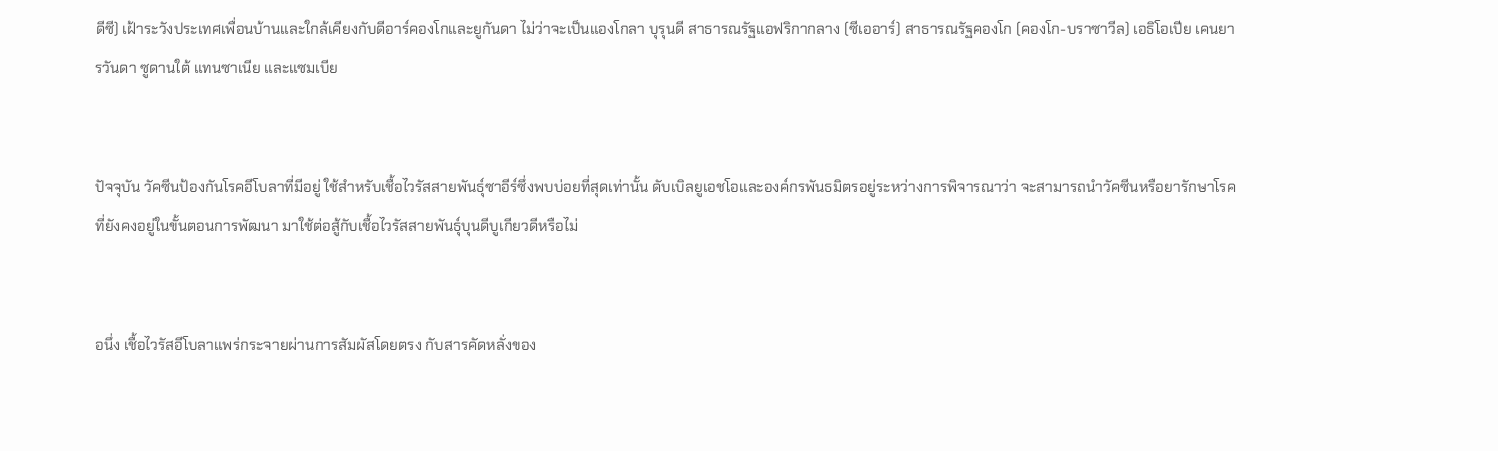ดีซี) เฝ้าระวังประเทศเพื่อนบ้านและใกล้เคียงกับดีอาร์คองโกและยูกันดา ไม่ว่าจะเป็นแองโกลา บุรุนดี สาธารณรัฐแอฟริกากลาง (ซีเออาร์) สาธารณรัฐคองโก (คองโก-บราซาวีล) เอธิโอเปีย เคนยา รวันดา ซูดานใต้ แทนซาเนีย และแซมเบีย


ปัจจุบัน วัคซีนป้องกันโรคอีโบลาที่มีอยู่ ใช้สำหรับเชื้อไวรัสสายพันธุ์ซาอีร์ซึ่งพบบ่อยที่สุดเท่านั้น ดับเบิลยูเอชโอและองค์กรพันธมิตรอยู่ระหว่างการพิจารณาว่า จะสามารถนำวัคซีนหรือยารักษาโรคที่ยังคงอยู่ในขั้นตอนการพัฒนา มาใช้ต่อสู้กับเชื้อไวรัสสายพันธุ์บุนดีบูเกียวดีหรือไม่


อนึ่ง เชื้อไวรัสอีโบลาแพร่กระจายผ่านการสัมผัสโดยตรง กับสารคัดหลั่งของ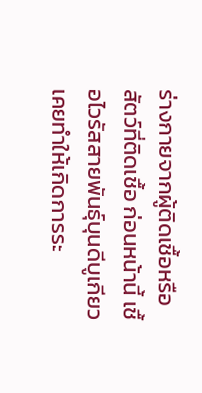ร่างกายจากผู้ติดเชื้อหรือสัตว์ที่ติดเชื้อ ก่อนหน้านี้ เชื้อไวรัสสายพันธุ์บุนดีบูเกียว เคยทำให้เกิดการระ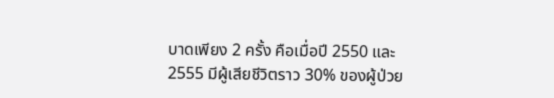บาดเพียง 2 ครั้ง คือเมื่อปี 2550 และ 2555 มีผู้เสียชีวิตราว 30% ของผู้ป่วย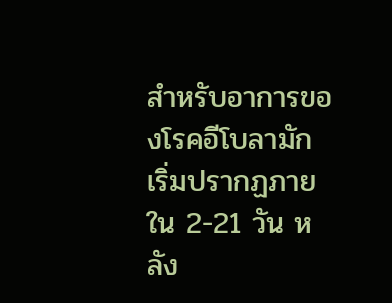สำหรับอาการของโรคอีโบลามักเริ่มปรากฏภายใน 2-21 วัน หลัง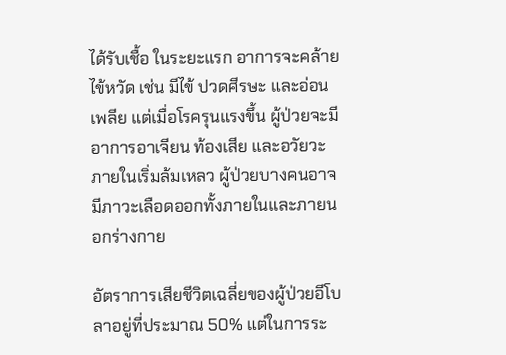ได้รับเชื้อ ในระยะแรก อาการจะคล้ายไข้หวัด เช่น มีไข้ ปวดศีรษะ และอ่อนเพลีย แต่เมื่อโรครุนแรงขึ้น ผู้ป่วยจะมีอาการอาเจียน ท้องเสีย และอวัยวะภายในเริ่มล้มเหลว ผู้ป่วยบางคนอาจมีภาวะเลือดออกทั้งภายในและภายนอกร่างกาย

อัตราการเสียชีวิตเฉลี่ยของผู้ป่วยอีโบลาอยู่ที่ประมาณ 50% แต่ในการระ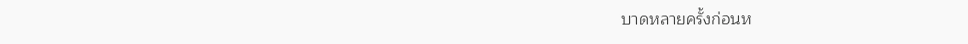บาดหลายครั้งก่อนห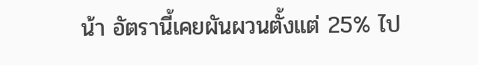น้า อัตรานี้เคยผันผวนตั้งแต่ 25% ไป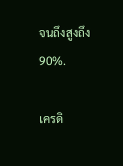จนถึงสูงถึง 90%.

เครดิ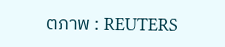ตภาพ : REUTERS